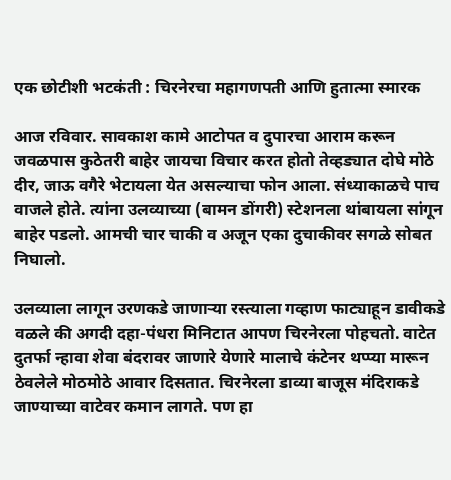एक छोटीशी भटकंती : चिरनेरचा महागणपती आणि हुतात्मा स्मारक

आज रविवार. सावकाश कामे आटोपत व दुपारचा आराम करून जवळपास कुठेतरी बाहेर जायचा विचार करत होतो तेव्हड्यात दोघे मोठे दीर, जाऊ वगैरे भेटायला येत असल्याचा फोन आला. संध्याकाळचे पाच वाजले होते. त्यांना उलव्याच्या (बामन डोंगरी) स्टेशनला थांबायला सांगून बाहेर पडलो. आमची चार चाकी व अजून एका दुचाकीवर सगळे सोबत निघालो.

उलव्याला लागून उरणकडे जाणाऱ्या रस्त्याला गव्हाण फाट्याहून डावीकडे वळले की अगदी दहा-पंधरा मिनिटात आपण चिरनेरला पोहचतो. वाटेत दुतर्फा न्हावा शेवा बंदरावर जाणारे येणारे मालाचे कंटेनर थप्प्या मारून ठेवलेले मोठमोठे आवार दिसतात. चिरनेरला डाव्या बाजूस मंदिराकडे जाण्याच्या वाटेवर कमान लागते. पण हा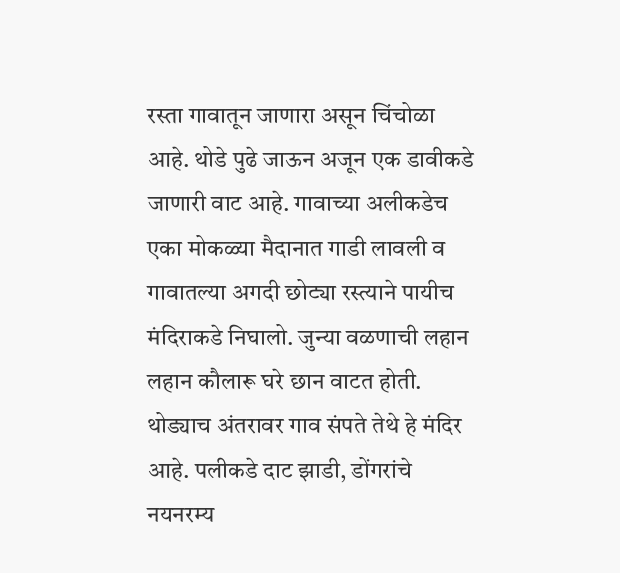रस्ता गावातून जाणारा असून चिंचोळा आहे. थोडे पुढे जाऊन अजून एक डावीकडे जाणारी वाट आहे. गावाच्या अलीकडेच एका मोकळ्या मैदानात गाडी लावली व गावातल्या अगदी छोट्या रस्त्याने पायीच मंदिराकडे निघालो. जुन्या वळणाची लहान लहान कौलारू घरे छान वाटत होती. थोड्याच अंतरावर गाव संपते तेथे हे मंदिर आहे. पलीकडे दाट झाडी, डोंगरांचे नयनरम्य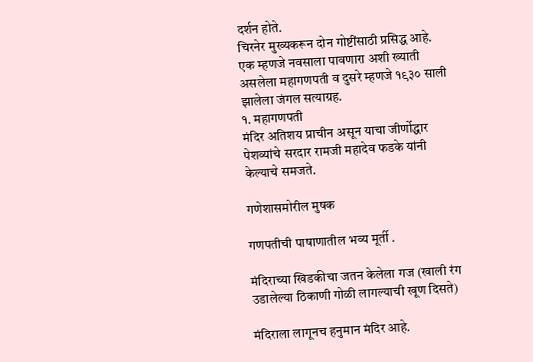दर्शन होते.
चिरनेर मुख्यकरून दोन गोष्टींसाठी प्रसिद्ध आहे. एक म्हणजे नवसाला पावणारा अशी ख्याती असलेला महागणपती व दुसरे म्हणजे १९३० साली झालेला जंगल सत्याग्रह.
१. महागणपती
मंदिर अतिशय प्राचीन असून याचा जीर्णोद्धार पेशव्यांचे सरदार रामजी महादेव फडके यांनी केल्याचे समजते.

गणेशासमोरील मुषक

गणपतीची पाषाणातील भव्य मूर्ती .

मंदिराच्या खिडकीचा जतन केलेला गज (खाली रंग उडालेल्या ठिकाणी गोळी लागल्याची खूण दिसते)

मंदिराला लागूनच हनुमान मंदिर आहे.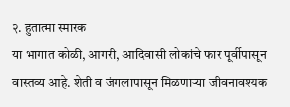२. हुतात्मा स्मारक
या भागात कोळी, आगरी, आदिवासी लोकांचे फार पूर्वीपासून वास्तव्य आहे. शेती व जंगलापासून मिळणाऱ्या जीवनावश्यक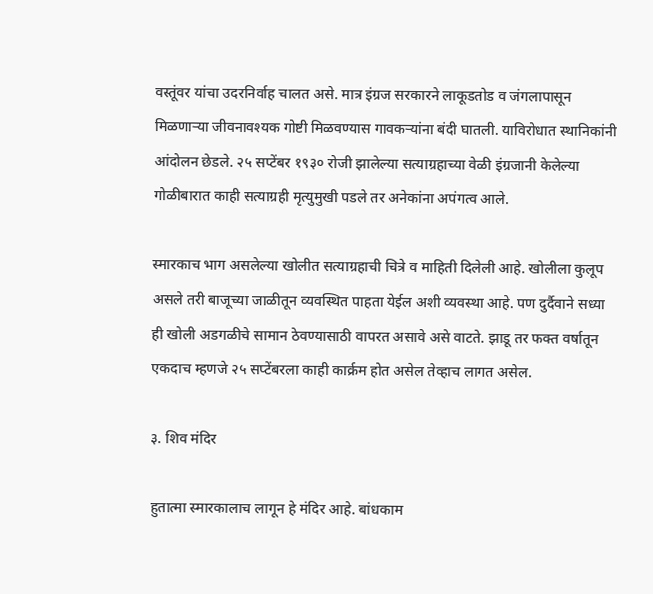वस्तूंवर यांचा उदरनिर्वाह चालत असे. मात्र इंग्रज सरकारने लाकूडतोड व जंगलापासून मिळणाऱ्या जीवनावश्यक गोष्टी मिळवण्यास गावकऱ्यांना बंदी घातली. याविरोधात स्थानिकांनी आंदोलन छेडले. २५ सप्टेंबर १९३० रोजी झालेल्या सत्याग्रहाच्या वेळी इंग्रजानी केलेल्या गोळीबारात काही सत्याग्रही मृत्युमुखी पडले तर अनेकांना अपंगत्व आले.

स्मारकाच भाग असलेल्या खोलीत सत्याग्रहाची चित्रे व माहिती दिलेली आहे. खोलीला कुलूप असले तरी बाजूच्या जाळीतून व्यवस्थित पाहता येईल अशी व्यवस्था आहे. पण दुर्दैवाने सध्या ही खोली अडगळीचे सामान ठेवण्यासाठी वापरत असावे असे वाटते. झाडू तर फक्त वर्षातून एकदाच म्हणजे २५ सप्टेंबरला काही कार्क्रम होत असेल तेव्हाच लागत असेल.

३. शिव मंदिर

हुतात्मा स्मारकालाच लागून हे मंदिर आहे. बांधकाम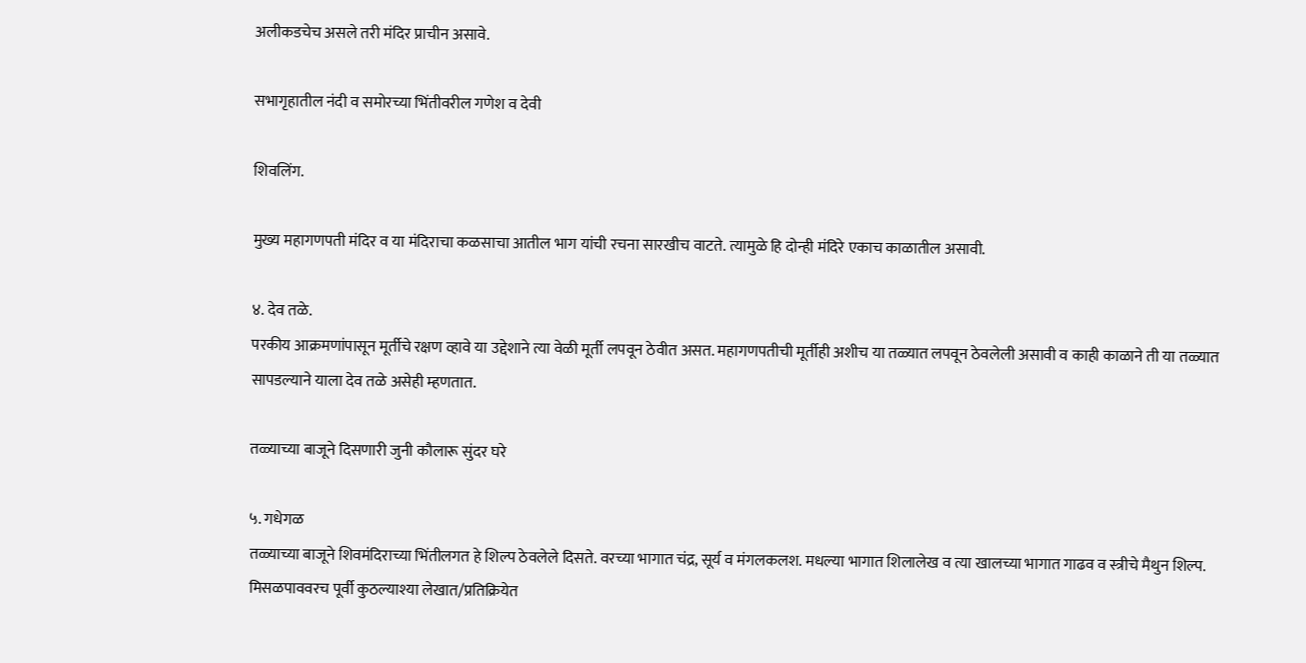अलीकडचेच असले तरी मंदिर प्राचीन असावे.

सभागृहातील नंदी व समोरच्या भिंतीवरील गणेश व देवी

शिवलिंग.

मुख्य महागणपती मंदिर व या मंदिराचा कळसाचा आतील भाग यांची रचना सारखीच वाटते. त्यामुळे हि दोन्ही मंदिरे एकाच काळातील असावी.

४. देव तळे.
परकीय आक्रमणांपासून मूर्तीचे रक्षण व्हावे या उद्देशाने त्या वेळी मूर्ती लपवून ठेवीत असत. महागणपतीची मूर्तीही अशीच या तळ्यात लपवून ठेवलेली असावी व काही काळाने ती या तळ्यात सापडल्याने याला देव तळे असेही म्हणतात.

तळ्याच्या बाजूने दिसणारी जुनी कौलारू सुंदर घरे

५. गधेगळ
तळ्याच्या बाजूने शिवमंदिराच्या भिंतीलगत हे शिल्प ठेवलेले दिसते. वरच्या भागात चंद्र, सूर्य व मंगलकलश. मधल्या भागात शिलालेख व त्या खालच्या भागात गाढव व स्त्रीचे मैथुन शिल्प. मिसळपाववरच पूर्वी कुठल्याश्या लेखात/प्रतिक्रियेत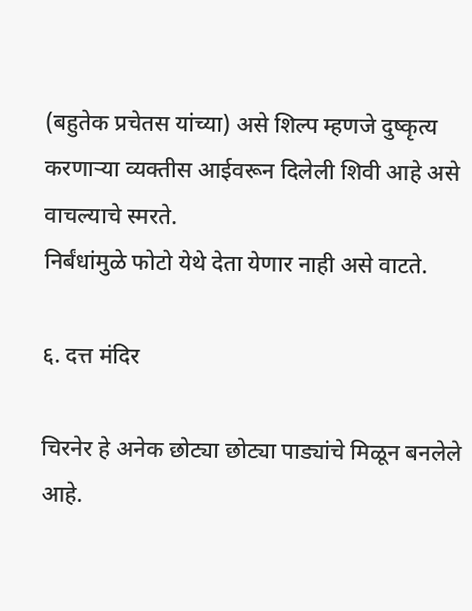(बहुतेक प्रचेतस यांच्या) असे शिल्प म्हणजे दुष्कृत्य करणाऱ्या व्यक्तीस आईवरून दिलेली शिवी आहे असे वाचल्याचे स्मरते.
निर्बंधांमुळे फोटो येथे देता येणार नाही असे वाटते.

६. दत्त मंदिर

चिरनेर हे अनेक छोट्या छोट्या पाड्यांचे मिळून बनलेले आहे.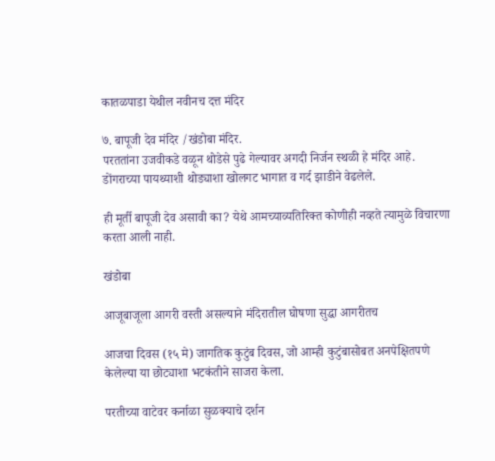कातळपाडा येथील नवीनच दत्त मंदिर

७. बापूजी देव मंदिर /खंडोबा मंदिर.
परततांना उजवीकडे वळून थोडेसे पुढे गेल्यावर अगदी निर्जन स्थळी हे मंदिर आहे. डोंगराच्या पायथ्याशी थोड्याशा खोलगट भागात व गर्द झाडीने वेढलेले.

ही मूर्ती बापूजी देव असावी का? येथे आमच्याव्यतिरिक्त कोणीही नव्हते त्यामुळे विचारणा करता आली नाही.

खंडोबा

आजूबाजूला आगरी वस्ती असल्याने मंदिरातील घोषणा सुद्धा आगरीतच

आजचा दिवस (१५ मे) जागतिक कुटुंब दिवस, जो आम्ही कुटुंबासोबत अनपेक्षितपणे केलेल्या या छोट्याशा भटकंतीने साजरा केला.

परतीच्या वाटेवर कर्नाळा सुळक्याचे दर्शन